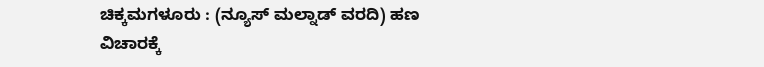ಚಿಕ್ಕಮಗಳೂರು : (ನ್ಯೂಸ್ ಮಲ್ನಾಡ್ ವರದಿ) ಹಣ ವಿಚಾರಕ್ಕೆ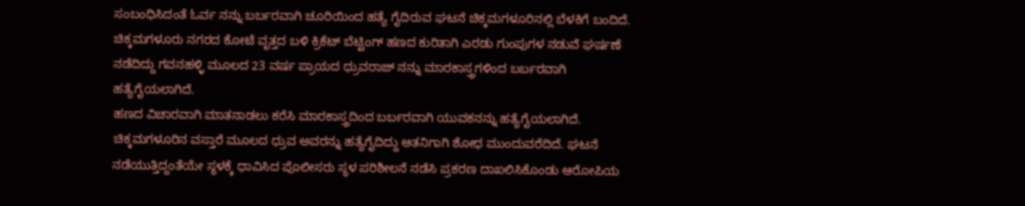ಸಂಬಂಧಿಸಿದಂತೆ ಓರ್ವ ನನ್ನು ಬರ್ಬರವಾಗಿ ಚೂರಿಯಿಂದ ಹತ್ಯೆ ಗೈದಿರುವ ಘಟನೆ ಚಿಕ್ಕಮಗಳೂರಿನಲ್ಲಿ ಬೆಳಕಿಗೆ ಬಂದಿದೆ.
ಚಿಕ್ಕಮಗಳೂರು ನಗರದ ಕೋಟೆ ವೃತ್ತದ ಬಳಿ ಕ್ರಿಕೆಟ್ ಬೆಟ್ಟಿಂಗ್ ಹಣದ ಕುರಿತಾಗಿ ಎರಡು ಗುಂಪುಗಳ ನಡುವೆ ಘರ್ಷಣೆ ನಡೆದಿದ್ದು ಗವನಹಳ್ಳಿ ಮೂಲದ 23 ವರ್ಷ ಪ್ರಾಯದ ಧ್ರುವರಾಜ್ ನನ್ನು ಮಾರಕಾಸ್ತ್ರಗಳಿಂದ ಬರ್ಬರವಾಗಿ ಹತ್ಯೆಗೈಯಲಾಗಿದೆ.
ಹಣದ ವಿಚಾರವಾಗಿ ಮಾತನಾಡಲು ಕರೆಸಿ ಮಾರಕಾಸ್ತ್ರದಿಂದ ಬರ್ಬರವಾಗಿ ಯುವಕನನ್ನು ಹತ್ಯೆಗೈಯಲಾಗಿದೆ. ಚಿಕ್ಕಮಗಳೂರಿನ ವಸ್ತಾರೆ ಮೂಲದ ಧ್ರುವ ಅವರನ್ನು ಹತ್ಯೆಗೈದಿದ್ದು ಆತನಿಗಾಗಿ ಶೋಧ ಮುಂದುವರೆದಿದೆ. ಘಟನೆ ನಡೆಯುತ್ತಿದ್ದಂತೆಯೇ ಸ್ಥಳಕ್ಕೆ ಧಾವಿಸಿದ ಪೊಲೀಸರು ಸ್ಥಳ ಪರಿಶೀಲನೆ ನಡೆಸಿ ಪ್ರಕರಣ ದಾಖಲಿಸಿಕೊಂಡು ಆರೋಪಿಯ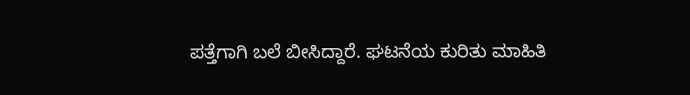ಪತ್ತೆಗಾಗಿ ಬಲೆ ಬೀಸಿದ್ದಾರೆ. ಘಟನೆಯ ಕುರಿತು ಮಾಹಿತಿ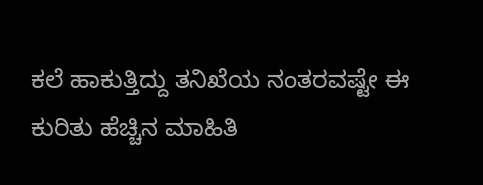ಕಲೆ ಹಾಕುತ್ತಿದ್ದು ತನಿಖೆಯ ನಂತರವಷ್ಟೇ ಈ ಕುರಿತು ಹೆಚ್ಚಿನ ಮಾಹಿತಿ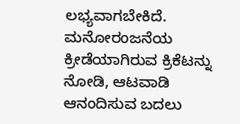ಲಭ್ಯವಾಗಬೇಕಿದೆ.
ಮನೋರಂಜನೆಯ ಕ್ರೀಡೆಯಾಗಿರುವ ಕ್ರಿಕೆಟನ್ನು ನೋಡಿ, ಆಟವಾಡಿ ಆನಂದಿಸುವ ಬದಲು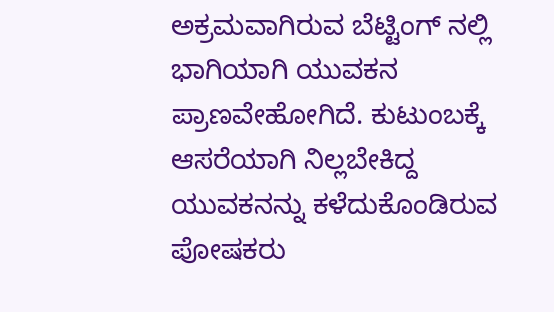ಅಕ್ರಮವಾಗಿರುವ ಬೆಟ್ಟಿಂಗ್ ನಲ್ಲಿ ಭಾಗಿಯಾಗಿ ಯುವಕನ ಪ್ರಾಣವೇಹೋಗಿದೆ. ಕುಟುಂಬಕ್ಕೆ ಆಸರೆಯಾಗಿ ನಿಲ್ಲಬೇಕಿದ್ದ ಯುವಕನನ್ನು ಕಳೆದುಕೊಂಡಿರುವ ಪೋಷಕರು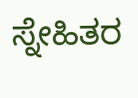ಸ್ನೇಹಿತರ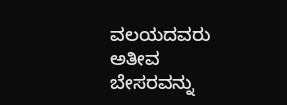ವಲಯದವರು ಅತೀವ ಬೇಸರವನ್ನು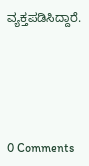ವ್ಯಕ್ತಪಡಿಸಿದ್ದಾರೆ.





0 Comments